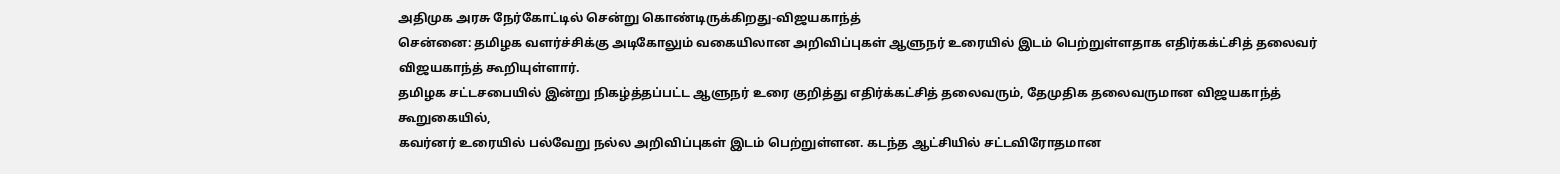அதிமுக அரசு நேர்கோட்டில் சென்று கொண்டிருக்கிறது-விஜயகாந்த்
சென்னை: தமிழக வளர்ச்சிக்கு அடிகோலும் வகையிலான அறிவிப்புகள் ஆளுநர் உரையில் இடம் பெற்றுள்ளதாக எதிர்கக்ட்சித் தலைவர் விஜயகாந்த் கூறியுள்ளார்.
தமிழக சட்டசபையில் இன்று நிகழ்த்தப்பட்ட ஆளுநர் உரை குறித்து எதிர்க்கட்சித் தலைவரும், தேமுதிக தலைவருமான விஜயகாந்த் கூறுகையில்,
கவர்னர் உரையில் பல்வேறு நல்ல அறிவிப்புகள் இடம் பெற்றுள்ளன. கடந்த ஆட்சியில் சட்டவிரோதமான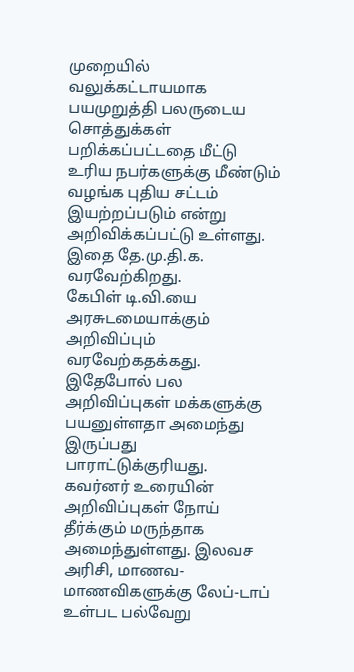முறையில் வலுக்கட்டாயமாக பயமுறுத்தி பலருடைய சொத்துக்கள் பறிக்கப்பட்டதை மீட்டு உரிய நபர்களுக்கு மீண்டும் வழங்க புதிய சட்டம் இயற்றப்படும் என்று அறிவிக்கப்பட்டு உள்ளது. இதை தே.மு.தி.க. வரவேற்கிறது.
கேபிள் டி.வி.யை அரசுடமையாக்கும் அறிவிப்பும் வரவேற்கதக்கது. இதேபோல் பல அறிவிப்புகள் மக்களுக்கு பயனுள்ளதா அமைந்து இருப்பது பாராட்டுக்குரியது.
கவர்னர் உரையின் அறிவிப்புகள் நோய் தீர்க்கும் மருந்தாக அமைந்துள்ளது. இலவச அரிசி, மாணவ- மாணவிகளுக்கு லேப்-டாப் உள்பட பல்வேறு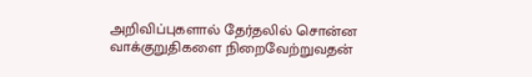அறிவிப்புகளால் தேர்தலில் சொன்ன வாக்குறுதிகளை நிறைவேற்றுவதன்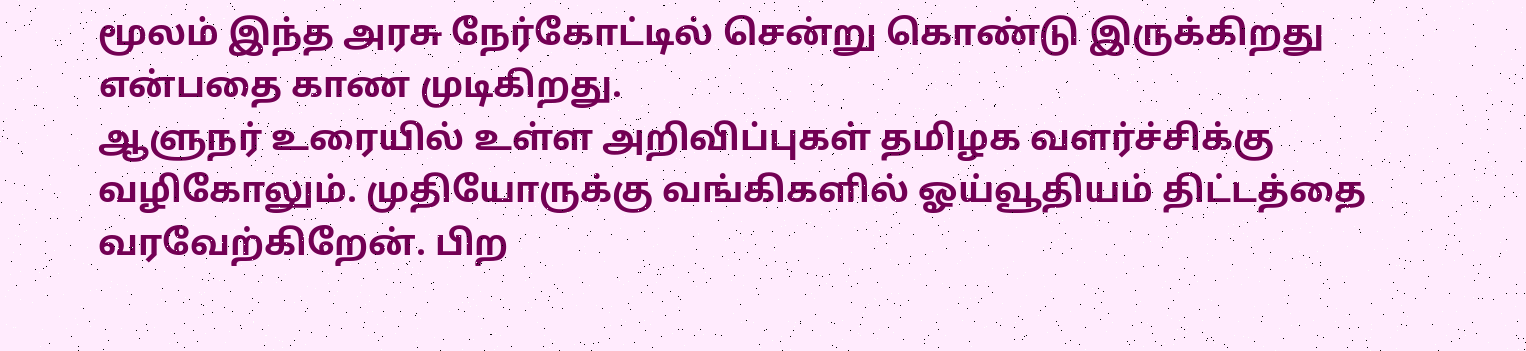மூலம் இந்த அரசு நேர்கோட்டில் சென்று கொண்டு இருக்கிறது என்பதை காண முடிகிறது.
ஆளுநர் உரையில் உள்ள அறிவிப்புகள் தமிழக வளர்ச்சிக்கு வழிகோலும். முதியோருக்கு வங்கிகளில் ஓய்வூதியம் திட்டத்தை வரவேற்கிறேன். பிற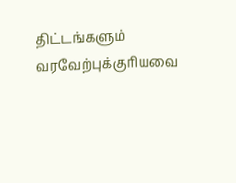திட்டங்களும் வரவேற்புக்குரியவை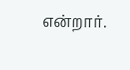என்றார்.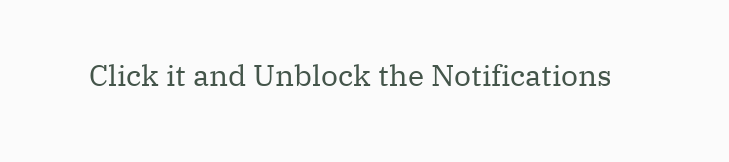Click it and Unblock the Notifications